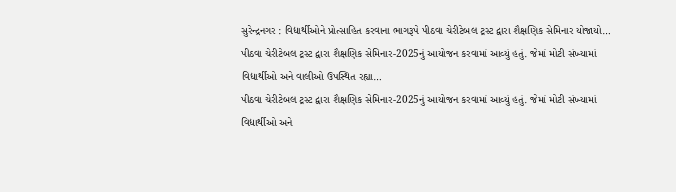સુરેન્દ્રનગર : વિદ્યાર્થીઓને પ્રોત્સાહિત કરવાના ભાગરૂપે પીઠવા ચેરીટેબલ ટ્રસ્ટ દ્વારા શૈક્ષણિક સેમિનાર યોજાયો…
પીઠવા ચેરીટેબલ ટ્રસ્ટ દ્વારા શૈક્ષણિક સેમિનાર-2025નું આયોજન કરવામાં આવ્યું હતું. જેમાં મોટી સંખ્યામાં વિદ્યાર્થીઓ અને વાલીઓ ઉપસ્થિત રહ્યા…
પીઠવા ચેરીટેબલ ટ્રસ્ટ દ્વારા શૈક્ષણિક સેમિનાર-2025નું આયોજન કરવામાં આવ્યું હતું. જેમાં મોટી સંખ્યામાં વિદ્યાર્થીઓ અને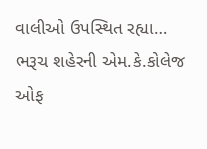વાલીઓ ઉપસ્થિત રહ્યા…
ભરૂચ શહેરની એમ.કે.કોલેજ ઓફ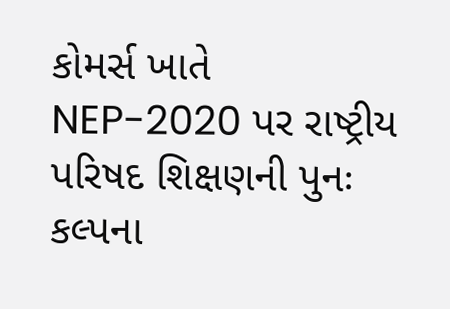કોમર્સ ખાતે NEP-2020 પર રાષ્ટ્રીય પરિષદ શિક્ષણની પુનઃ કલ્પના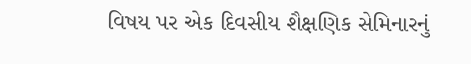વિષય પર એક દિવસીય શૈક્ષણિક સેમિનારનું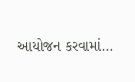આયોજન કરવામાં…